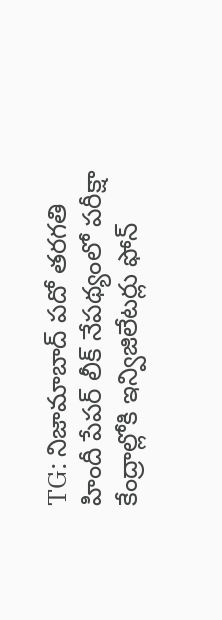TG: నిజామాబాద్ పదో తరగతి హిందీ పేపర్ లీక్ నేపథ్యంలో పరీక్షా కేంద్రాల్లోకి ఇన్విజిలేటర్లు ఫోన్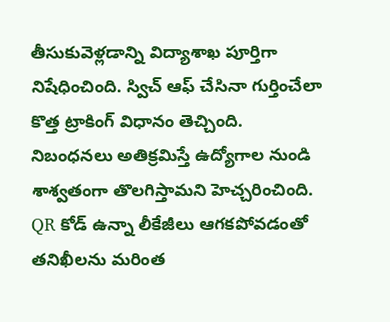తీసుకువెళ్లడాన్ని విద్యాశాఖ పూర్తిగా నిషేధించింది. స్విచ్ ఆఫ్ చేసినా గుర్తించేలా కొత్త ట్రాకింగ్ విధానం తెచ్చింది. నిబంధనలు అతిక్రమిస్తే ఉద్యోగాల నుండి శాశ్వతంగా తొలగిస్తామని హెచ్చరించింది. QR కోడ్ ఉన్నా లీకేజీలు ఆగకపోవడంతో తనిఖీలను మరింత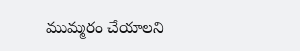ముమ్మరం చేయాలని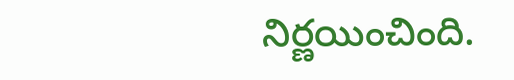నిర్ణయించింది.